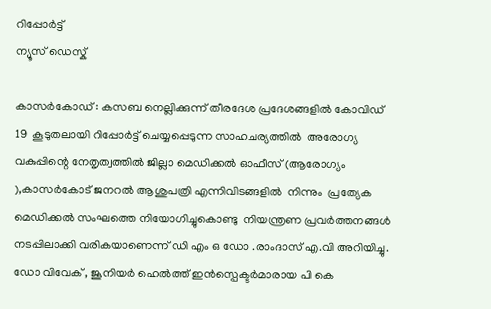റിപ്പോര്‍ട്ട്
ന്യൂസ് ഡെസ്ക്

കാസർകോഡ് : കസബ നെല്ലിക്കുന്ന് തീരദേശ പ്രദേശങ്ങളില്‍ കോവിഡ്  19  കൂടുതലായി റിപ്പോര്‍ട്ട് ചെയ്യപ്പെടുന്ന സാഹചര്യത്തില്‍  അരോഗ്യ വകുപ്പിന്റെ നേതൃത്വത്തില്‍ ജില്ലാ മെഡിക്കല്‍ ഓഫീസ് (ആരോഗ്യം ),കാസര്‍കോട് ജനറല്‍ ആശുപത്രി എന്നിവിടങ്ങളില്‍  നിന്നും  പ്രത്യേക മെഡിക്കല്‍ സംഘത്തെ നിയോഗിച്ചുകൊണ്ടു  നിയന്ത്രണ പ്രവര്‍ത്തനങ്ങള്‍  നടപ്പിലാക്കി വരികയാണെന്ന് ഡി എം ഒ ഡോ .രാംദാസ് എ.വി അറിയിച്ചു. ഡോ വിവേക് , ജൂനിയര്‍ ഹെല്‍ത്ത് ഇന്‍സ്പെക്ടര്‍മാരായ പി കെ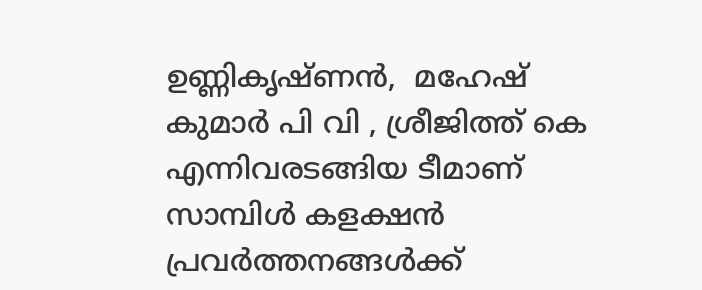ഉണ്ണികൃഷ്ണന്‍,  മഹേഷ് കുമാര്‍ പി വി , ശ്രീജിത്ത് കെ എന്നിവരടങ്ങിയ ടീമാണ് സാമ്പിള്‍ കളക്ഷന്‍ പ്രവര്‍ത്തനങ്ങള്‍ക്ക്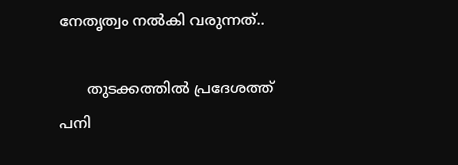നേതൃത്വം നല്‍കി വരുന്നത്..

      തുടക്കത്തില്‍ പ്രദേശത്ത് പനി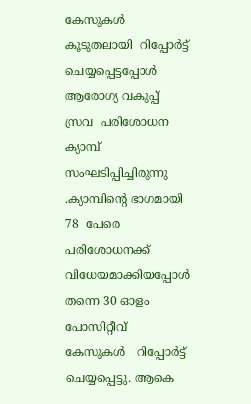കേസുകള്‍ കൂടുതലായി  റിപ്പോര്‍ട്ട് ചെയ്യപ്പെട്ടപ്പോള്‍  ആരോഗ്യ വകുപ്പ്  സ്രവ  പരിശോധന ക്യാമ്പ് സംഘടിപ്പിച്ചിരുന്നു .ക്യാമ്പിന്റെ ഭാഗമായി 78  പേരെ പരിശോധനക്ക് വിധേയമാക്കിയപ്പോള്‍ തന്നെ 30 ഓളം പോസിറ്റീവ് കേസുകള്‍   റിപ്പോര്‍ട്ട് ചെയ്യപ്പെട്ടു. ആകെ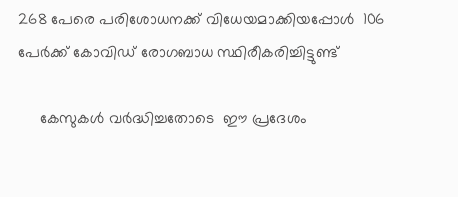268 പേരെ പരിശോധനക്ക് വിധേയമാക്കിയപ്പോള്‍  106 പേര്‍ക്ക് കോവിഡ് രോഗബാധ സ്ഥിരീകരിച്ചിട്ടുണ്ട്

     കേസുകള്‍ വര്‍ദ്ധിച്ചതോടെ  ഈ പ്രദേശം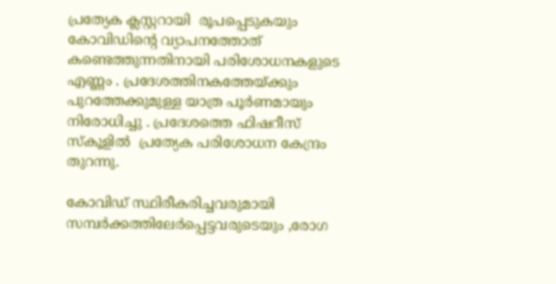പ്രത്യേക ക്ലസ്റ്ററായി  രൂപപ്പെടുകയും കോവിഡിന്റെ വ്യാപനത്തോത് കണ്ടെത്തുന്നതിനായി പരിശോധനകളുടെ എണ്ണം . പ്രദേശത്തിനകത്തേയ്ക്കും പുറത്തേക്കുമുള്ള യാത്ര പൂര്‍ണമായും നിരോധിച്ചു . പ്രദേശത്തെ ഫിഷറീസ് സ്‌കൂളില്‍  പ്രത്യേക പരിശോധന കേന്ദ്രം തുറന്നു.

കോവിഡ് സ്ഥിരീകരിച്ചവരുമായി സമ്പര്‍ക്കത്തിലേര്‍പ്പെട്ടവരുടെയും ,രോഗ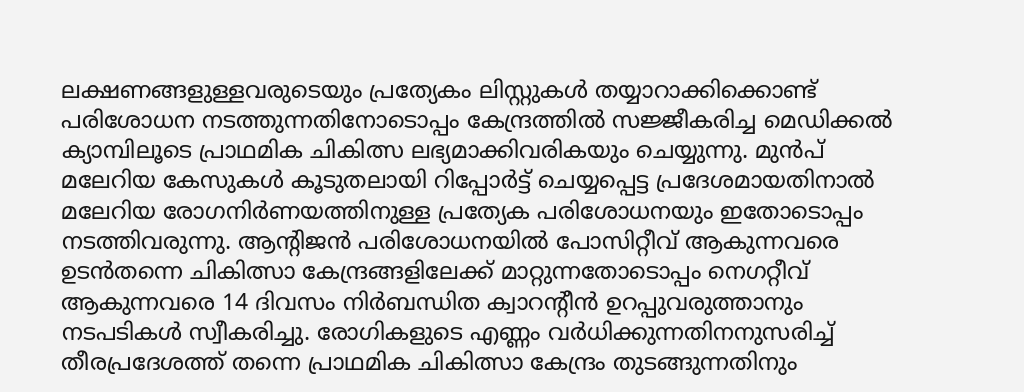ലക്ഷണങ്ങളുള്ളവരുടെയും പ്രത്യേകം ലിസ്റ്റുകള്‍ തയ്യാറാക്കിക്കൊണ്ട് പരിശോധന നടത്തുന്നതിനോടൊപ്പം കേന്ദ്രത്തില്‍ സജ്ജീകരിച്ച മെഡിക്കല്‍ ക്യാമ്പിലൂടെ പ്രാഥമിക ചികിത്സ ലഭ്യമാക്കിവരികയും ചെയ്യുന്നു. മുന്‍പ് മലേറിയ കേസുകള്‍ കൂടുതലായി റിപ്പോര്‍ട്ട് ചെയ്യപ്പെട്ട പ്രദേശമായതിനാല്‍ മലേറിയ രോഗനിര്‍ണയത്തിനുള്ള പ്രത്യേക പരിശോധനയും ഇതോടൊപ്പം നടത്തിവരുന്നു. ആന്റിജന്‍ പരിശോധനയില്‍ പോസിറ്റീവ് ആകുന്നവരെ ഉടന്‍തന്നെ ചികിത്സാ കേന്ദ്രങ്ങളിലേക്ക് മാറ്റുന്നതോടൊപ്പം നെഗറ്റീവ് ആകുന്നവരെ 14 ദിവസം നിര്‍ബന്ധിത ക്വാറന്റീന്‍ ഉറപ്പുവരുത്താനും നടപടികള്‍ സ്വീകരിച്ചു. രോഗികളുടെ എണ്ണം വര്‍ധിക്കുന്നതിനനുസരിച്ച് തീരപ്രദേശത്ത് തന്നെ പ്രാഥമിക ചികിത്സാ കേന്ദ്രം തുടങ്ങുന്നതിനും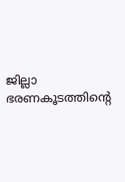ജില്ലാ ഭരണകൂടത്തിന്റെ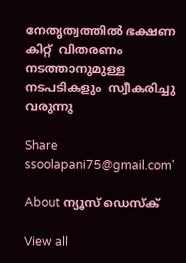നേതൃത്വത്തില്‍ ഭക്ഷണ കിറ്റ്  വിതരണം നടത്താനുമുള്ള    നടപടികളും  സ്വീകരിച്ചു വരുന്നു

Share
ssoolapani75@gmail.com'

About ന്യൂസ് ഡെസ്ക്

View all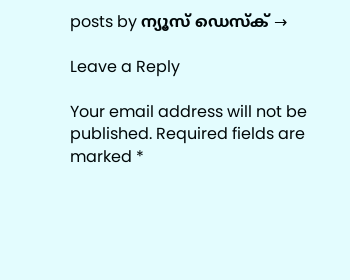posts by ന്യൂസ് ഡെസ്ക് →

Leave a Reply

Your email address will not be published. Required fields are marked *